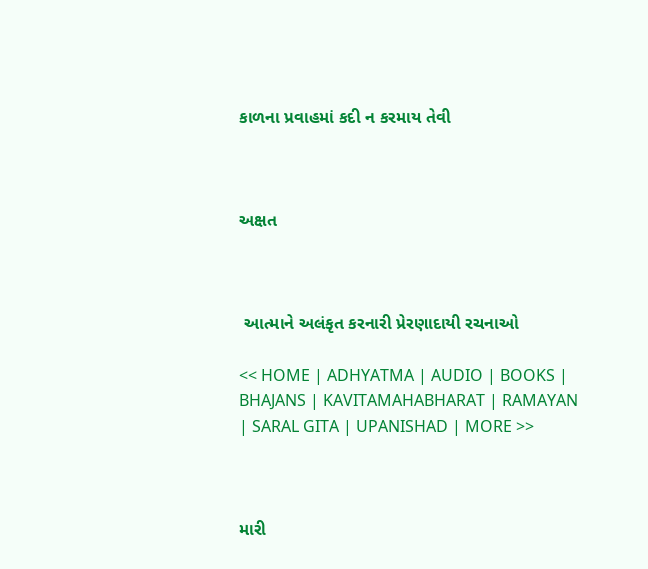કાળના પ્રવાહમાં કદી ન કરમાય તેવી



અક્ષત



 આત્માને અલંકૃત કરનારી પ્રેરણાદાયી રચનાઓ

<< HOME | ADHYATMA | AUDIO | BOOKS | BHAJANS | KAVITAMAHABHARAT | RAMAYAN | SARAL GITA | UPANISHAD | MORE >>



મારી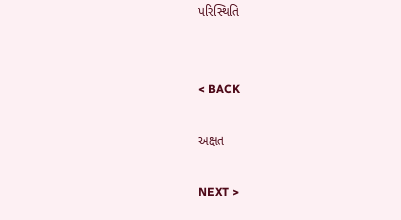પરિસ્થિતિ


< BACK

અક્ષત

NEXT >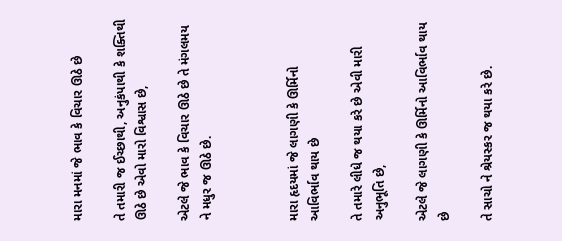મારા મનમાં જે ભાવ કે વિચાર ઊઠે છે

તે તમારી જ ઈચ્છાથી, અનુકંપાથી કે શક્તિથી ઊઠે છે એવો મારો વિશ્વાસ છે,

એટલે જે ભાવ કે વિચાર ઊઠે છે તે મંગલમય ને મધુર જ ઊઠે છે.



મારા હૃદયમાં જે લાગણી કે ઊર્મિનો આવિર્ભાવ થાય છે

તે તમારે લીધે જ થયા કરે છે એવી મારી અનુભૂતિ છે,

એટલે જે લાગણી કે ઊર્મિનો આવિર્ભાવ થાય છે

તે સાચો ને શ્રેયસ્કર જ થયા કરે છે.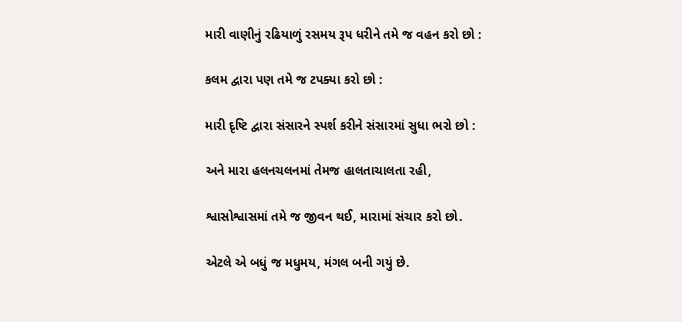મારી વાણીનું રઢિયાળું રસમય રૂપ ધરીને તમે જ વહન કરો છો :

કલમ દ્વારા પણ તમે જ ટપક્યા કરો છો :

મારી દૃષ્ટિ દ્વારા સંસારને સ્પર્શ કરીને સંસારમાં સુધા ભરો છો :

અને મારા હલનચલનમાં તેમજ હાલતાચાલતા રહી,

શ્વાસોશ્વાસમાં તમે જ જીવન થઈ, મારામાં સંચાર કરો છો.

એટલે એ બધું જ મધુમય, મંગલ બની ગયું છે.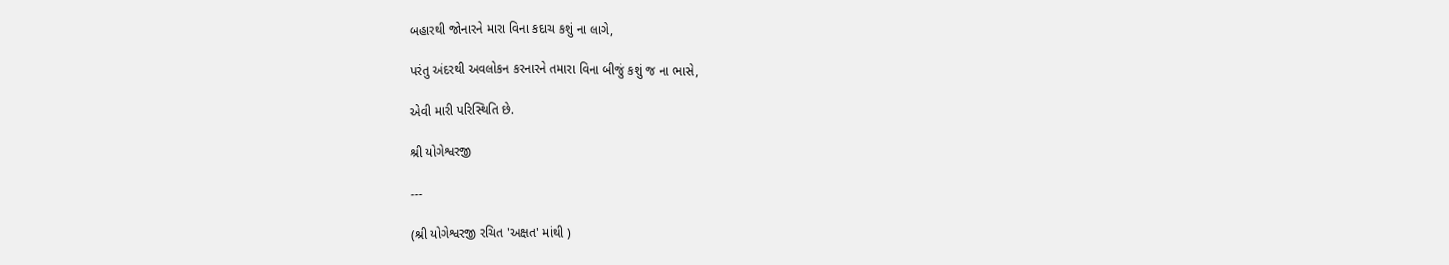બહારથી જોનારને મારા વિના કદાચ કશું ના લાગે,

પરંતુ અંદરથી અવલોકન કરનારને તમારા વિના બીજું કશું જ ના ભાસે,

એવી મારી પરિસ્થિતિ છે.

શ્રી યોગેશ્વરજી

---

(શ્રી યોગેશ્વરજી રચિત 'અક્ષત' માંથી )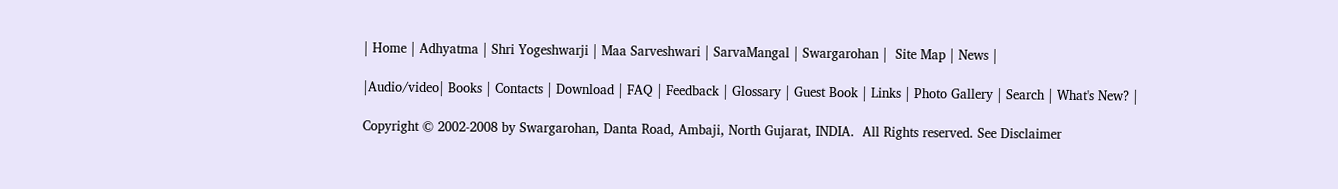| Home | Adhyatma | Shri Yogeshwarji | Maa Sarveshwari | SarvaMangal | Swargarohan |  Site Map | News |

|Audio/video| Books | Contacts | Download | FAQ | Feedback | Glossary | Guest Book | Links | Photo Gallery | Search | What's New? |

Copyright © 2002-2008 by Swargarohan, Danta Road, Ambaji, North Gujarat, INDIA.  All Rights reserved. See Disclaimer